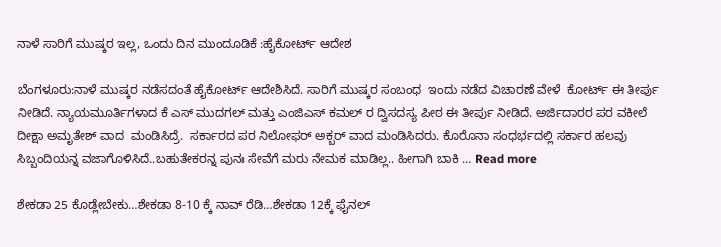ನಾಳೆ ಸಾರಿಗೆ ಮುಷ್ಕರ ಇಲ್ಲ, ಒಂದು ದಿನ ಮುಂದೂಡಿಕೆ :ಹೈಕೋರ್ಟ್ ಆದೇಶ

ಬೆಂಗಳೂರು:ನಾಳೆ ಮುಷ್ಕರ ನಡೆಸದಂತೆ ಹೈಕೋರ್ಟ್ ಆದೇಶಿಸಿದೆ. ಸಾರಿಗೆ ಮುಷ್ಕರ ಸಂಬಂಧ  ಇಂದು ನಡೆದ ವಿಚಾರಣೆ ವೇಳೆ  ಕೋರ್ಟ್ ಈ ತೀರ್ಪು ನೀಡಿದೆ. ನ್ಯಾಯಮೂರ್ತಿಗಳಾದ ಕೆ ಎಸ್ ಮುದಗಲ್ ಮತ್ತು ಎಂಜಿಎಸ್ ಕಮಲ್ ರ ದ್ವಿಸದಸ್ಯ ಪೀಠ ಈ ತೀರ್ಪು ನೀಡಿದೆ. ಅರ್ಜಿದಾರರ ಪರ ವಕೀಲೆ ದೀಕ್ಷಾ ಅಮೃತೇಶ್ ವಾದ  ಮಂಡಿಸಿದ್ರೆ.  ಸರ್ಕಾರದ ಪರ ನಿಲೋಫರ್ ಅಕ್ಬರ್ ವಾದ ಮಂಡಿಸಿದರು. ಕೊರೊನಾ‌ ಸಂಧರ್ಭದಲ್ಲಿ ಸರ್ಕಾರ ಹಲವು ಸಿಬ್ಬಂದಿಯನ್ನ ವಜಾಗೊಳಿಸಿದೆ..ಬಹುತೇಕರನ್ನ ಪುನಃ ಸೇವೆಗೆ ಮರು ನೇಮಕ ಮಾಡಿಲ್ಲ.. ಹೀಗಾಗಿ ಬಾಕಿ … Read more

ಶೇಕಡಾ 25 ಕೊಡ್ಲೇಬೇಕು…ಶೇಕಡಾ 8-10 ಕ್ಕೆ ನಾವ್ ರೆಡಿ…ಶೇಕಡಾ 12ಕ್ಕೆ ಫೈನಲ್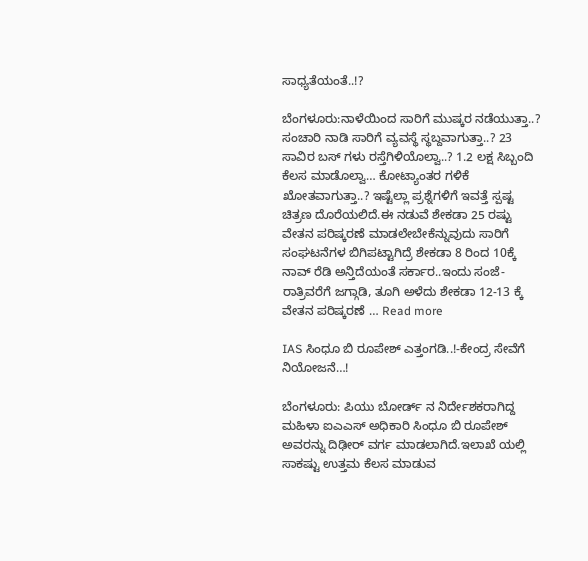ಸಾಧ್ಯತೆಯಂತೆ..!?

ಬೆಂಗಳೂರು:ನಾಳೆಯಿಂದ ಸಾರಿಗೆ ಮುಷ್ಕರ ನಡೆಯುತ್ತಾ..? ಸಂಚಾರಿ ನಾಡಿ ಸಾರಿಗೆ ವ್ಯವಸ್ಥೆ ಸ್ಥಬ್ದವಾಗುತ್ತಾ..? 23 ಸಾವಿರ ಬಸ್ ಗಳು ರಸ್ತೆಗಿಳಿಯೊಲ್ವಾ..? 1.2 ಲಕ್ಷ ಸಿಬ್ಬಂದಿ ಕೆಲಸ ಮಾಡೊಲ್ವಾ… ಕೋಟ್ಯಾಂತರ ಗಳಿಕೆ ಖೋತವಾಗುತ್ತಾ..? ಇಷ್ಟೆಲ್ಲಾ ಪ್ರಶ್ನೆಗಳಿಗೆ ಇವತ್ತೆ ಸ್ಪಷ್ಟ ಚಿತ್ರಣ ದೊರೆಯಲಿದೆ.ಈ ನಡುವೆ ಶೇಕಡಾ 25 ರಷ್ಟು ವೇತನ ಪರಿಷ್ಕರಣೆ ಮಾಡಲೇಬೇಕೆನ್ನುವುದು ಸಾರಿಗೆ ಸಂಘಟನೆಗಳ ಬಿಗಿಪಟ್ಟಾಗಿದ್ರೆ ಶೇಕಡಾ 8 ರಿಂದ 10ಕ್ಕೆ ನಾವ್ ರೆಡಿ ಅನ್ತಿದೆಯಂತೆ ಸರ್ಕಾರ..ಇಂದು ಸಂಜೆ-ರಾತ್ರಿವರೆಗೆ ಜಗ್ಗಾಡಿ, ತೂಗಿ ಅಳೆದು ಶೇಕಡಾ 12-13 ಕ್ಕೆ ವೇತನ ಪರಿಷ್ಕರಣೆ … Read more

IAS ಸಿಂಧೂ ಬಿ ರೂಪೇಶ್ ಎತ್ತಂಗಡಿ..!-ಕೇಂದ್ರ ಸೇವೆಗೆ ನಿಯೋಜನೆ…!

ಬೆಂಗಳೂರು: ಪಿಯು ಬೋರ್ಡ್ ನ ನಿರ್ದೇಶಕರಾಗಿದ್ದ ಮಹಿಳಾ ಐಎಎಸ್‌ ಅಧಿಕಾರಿ ಸಿಂಧೂ ಬಿ ರೂಪೇಶ್‌ ಅವರನ್ನು ದಿಢೀರ್‌ ವರ್ಗ ಮಾಡಲಾಗಿದೆ.ಇಲಾಖೆ ಯಲ್ಲಿ ಸಾಕಷ್ಟು ಉತ್ತಮ ಕೆಲಸ ಮಾಡುವ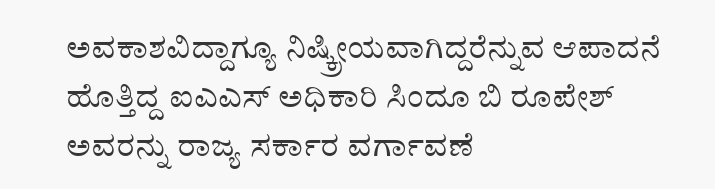ಅವಕಾಶವಿದ್ದಾಗ್ಯೂ ನಿಷ್ಕ್ರೀಯವಾಗಿದ್ದರೆನ್ನುವ ಆಪಾದನೆ ಹೊತ್ತಿದ್ದ ಐಎಎಸ್ ಅಧಿಕಾರಿ ಸಿಂದೂ ಬಿ ರೂಪೇಶ್ ಅವರನ್ನು ರಾಜ್ಯ ಸರ್ಕಾರ ವರ್ಗಾವಣೆ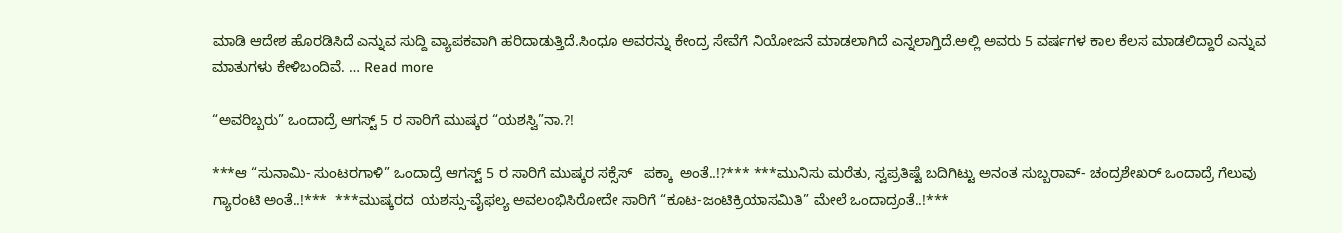ಮಾಡಿ ಆದೇಶ ಹೊರಡಿಸಿದೆ ಎನ್ನುವ ಸುದ್ದಿ ವ್ಯಾಪಕವಾಗಿ ಹರಿದಾಡುತ್ತಿದೆ.ಸಿಂಧೂ ಅವರನ್ನು ಕೇಂದ್ರ ಸೇವೆಗೆ ನಿಯೋಜನೆ ಮಾಡಲಾಗಿದೆ ಎನ್ನಲಾಗ್ತಿದೆ.ಅಲ್ಲಿ ಅವರು 5 ವರ್ಷಗಳ ಕಾಲ ಕೆಲಸ ಮಾಡಲಿದ್ದಾರೆ ಎನ್ನುವ ಮಾತುಗಳು ಕೇಳಿಬಂದಿವೆ. … Read more

“ಅವರಿಬ್ಬರು” ಒಂದಾದ್ರೆ ಆಗಸ್ಟ್ 5 ರ ಸಾರಿಗೆ ಮುಷ್ಕರ “ಯಶಸ್ವಿ”ನಾ.?!

***ಆ “ಸುನಾಮಿ- ಸುಂಟರಗಾಳಿ” ಒಂದಾದ್ರೆ ಆಗಸ್ಟ್ 5 ರ ಸಾರಿಗೆ ಮುಷ್ಕರ ಸಕ್ಸೆಸ್   ಪಕ್ಕಾ  ಅಂತೆ..!?*** ***ಮುನಿಸು ಮರೆತು, ಸ್ವಪ್ರತಿಷ್ಟೆ ಬದಿಗಿಟ್ಟು ಅನಂತ ಸುಬ್ಬರಾವ್- ಚಂದ್ರಶೇಖರ್ ಒಂದಾದ್ರೆ ಗೆಲುವು ಗ್ಯಾರಂಟಿ ಅಂತೆ..!***  ***ಮುಷ್ಕರದ  ಯಶಸ್ಸು-ವೈಫಲ್ಯ ಅವಲಂಭಿಸಿರೋದೇ ಸಾರಿಗೆ “ಕೂಟ-ಜಂಟಿಕ್ರಿಯಾಸಮಿತಿ” ಮೇಲೆ ಒಂದಾದ್ರಂತೆ..!***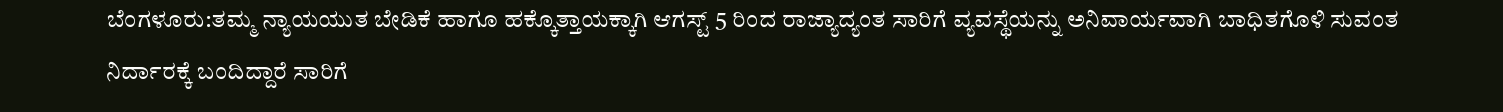ಬೆಂಗಳೂರು:ತಮ್ಮ ನ್ಯಾಯಯುತ ಬೇಡಿಕೆ ಹಾಗೂ ಹಕ್ಕೊತ್ತಾಯಕ್ಕಾಗಿ ಆಗಸ್ಟ್ 5 ರಿಂದ ರಾಜ್ಯಾದ್ಯಂತ ಸಾರಿಗೆ ವ್ಯವಸ್ಥೆಯನ್ನು ಅನಿವಾರ್ಯವಾಗಿ ಬಾಧಿತಗೊಳಿ ಸುವಂತ ನಿರ್ದಾರಕ್ಕೆ ಬಂದಿದ್ದಾರೆ ಸಾರಿಗೆ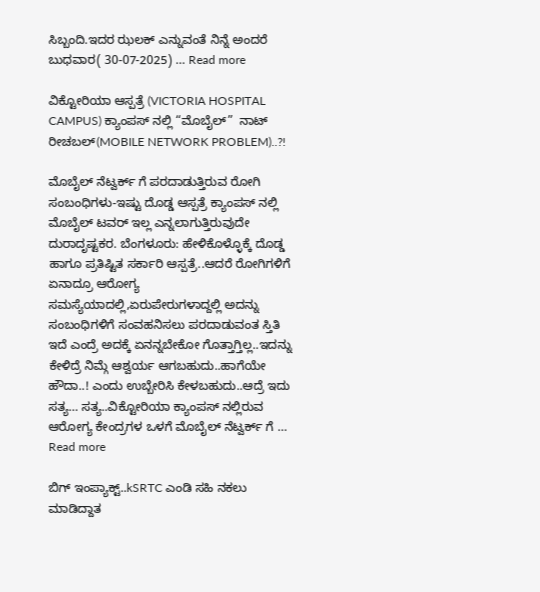ಸಿಬ್ಬಂದಿ.ಇದರ ಝಲಕ್ ಎನ್ನುವಂತೆ ನಿನ್ನೆ ಅಂದರೆ ಬುಧವಾರ( 30-07-2025) … Read more

ವಿಕ್ಟೋರಿಯಾ ಆಸ್ಪತ್ರೆ (VICTORIA HOSPITAL CAMPUS) ಕ್ಯಾಂಪಸ್ ನಲ್ಲಿ “ಮೊಬೈಲ್”  ನಾಟ್ ರೀಚಬಲ್(MOBILE NETWORK PROBLEM)..?!

ಮೊಬೈಲ್ ನೆಟ್ವರ್ಕ್ ಗೆ ಪರದಾಡುತ್ತಿರುವ ರೋಗಿ ಸಂಬಂಧಿಗಳು-ಇಷ್ಟು ದೊಡ್ಡ ಆಸ್ಪತ್ರೆ ಕ್ಯಾಂಪಸ್ ನಲ್ಲಿ ಮೊಬೈಲ್ ಟವರ್ ಇಲ್ಲ ಎನ್ನಲಾಗುತ್ತಿರುವುದೇ ದುರಾದೃಷ್ಟಕರ. ಬೆಂಗಳೂರು: ಹೇಳಿಕೊಳ್ಳೊಕ್ಕೆ ದೊಡ್ಡ ಹಾಗೂ ಪ್ರತಿಷ್ಟಿತ ಸರ್ಕಾರಿ ಆಸ್ಪತ್ರೆ..ಆದರೆ ರೋಗಿಗಳಿಗೆ ಏನಾದ್ರೂ ಆರೋಗ್ಯ ಸಮಸ್ಯೆಯಾದಲ್ಲಿ,ಏರುಪೇರುಗಳಾದ್ದಲ್ಲಿ ಅದನ್ನು ಸಂಬಂಧಿಗಳಿಗೆ ಸಂವಹನಿಸಲು ಪರದಾಡುವಂತ ಸ್ತಿತಿ ಇದೆ ಎಂದ್ರೆ ಅದಕ್ಕೆ ಏನನ್ನಬೇಕೋ ಗೊತ್ತಾಗ್ತಿಲ್ಲ..ಇದನ್ನು ಕೇಳಿದ್ರೆ ನಿಮ್ಗೆ ಆಶ್ವರ್ಯ ಆಗಬಹುದು..ಹಾಗೆಯೇ ಹೌದಾ..! ಎಂದು ಉಬ್ಬೇರಿಸಿ ಕೇಳಬಹುದು..ಆದ್ರೆ ಇದು ಸತ್ಯ… ಸತ್ಯ..ವಿಕ್ಟೋರಿಯಾ ಕ್ಯಾಂಪಸ್ ನಲ್ಲಿರುವ ಆರೋಗ್ಯ ಕೇಂದ್ರಗಳ ಒಳಗೆ ಮೊಬೈಲ್ ನೆಟ್ವರ್ಕ್ ಗೆ … Read more

ಬಿಗ್ ಇಂಪ್ಯಾಕ್ಟ್..kSRTC ಎಂಡಿ ಸಹಿ ನಕಲು ಮಾಡಿದ್ದಾತ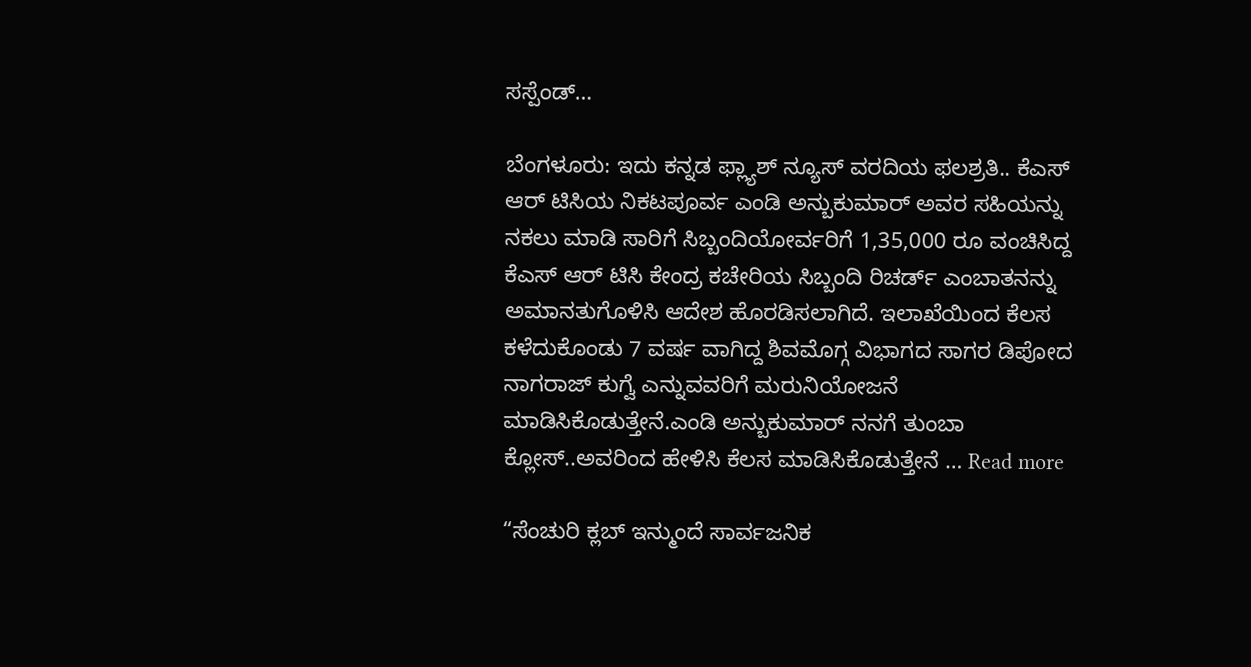ಸಸ್ಪೆಂಡ್…

ಬೆಂಗಳೂರು: ಇದು ಕನ್ನಡ ಫ್ಲ್ಯಾಶ್ ನ್ಯೂಸ್ ವರದಿಯ ಫಲಶ್ರತಿ.. ಕೆಎಸ್ ಆರ್ ಟಿಸಿಯ ನಿಕಟಪೂರ್ವ ಎಂಡಿ ಅನ್ಬುಕುಮಾರ್ ಅವರ ಸಹಿಯನ್ನು ನಕಲು ಮಾಡಿ ಸಾರಿಗೆ ಸಿಬ್ಬಂದಿಯೋರ್ವರಿಗೆ 1,35,000 ರೂ ವಂಚಿಸಿದ್ದ ಕೆಎಸ್ ಆರ್ ಟಿಸಿ ಕೇಂದ್ರ ಕಚೇರಿಯ ಸಿಬ್ಬಂದಿ ರಿಚರ್ಡ್ ಎಂಬಾತನನ್ನು ಅಮಾನತುಗೊಳಿಸಿ ಆದೇಶ ಹೊರಡಿಸಲಾಗಿದೆ. ಇಲಾಖೆಯಿಂದ ಕೆಲಸ ಕಳೆದುಕೊಂಡು 7 ವರ್ಷ ವಾಗಿದ್ದ ಶಿವಮೊಗ್ಗ ವಿಭಾಗದ ಸಾಗರ ಡಿಪೋದ ನಾಗರಾಜ್ ಕುಗ್ವೆ ಎನ್ನುವವರಿಗೆ ಮರುನಿಯೋಜನೆ ಮಾಡಿಸಿಕೊಡುತ್ತೇನೆ.ಎಂಡಿ ಅನ್ಬುಕುಮಾರ್ ನನಗೆ ತುಂಬಾ ಕ್ಲೋಸ್..ಅವರಿಂದ ಹೇಳಿಸಿ ಕೆಲಸ ಮಾಡಿಸಿಕೊಡುತ್ತೇನೆ … Read more

“ಸೆಂಚುರಿ ಕ್ಲಬ್ ಇನ್ಮುಂದೆ ಸಾರ್ವಜನಿಕ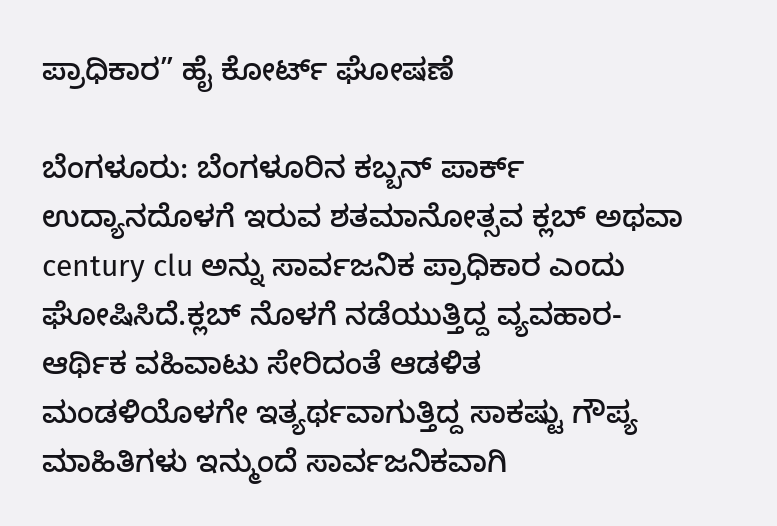ಪ್ರಾಧಿಕಾರ” ಹೈ ಕೋರ್ಟ್ ಘೋಷಣೆ

ಬೆಂಗಳೂರು: ಬೆಂಗಳೂರಿನ ಕಬ್ಬನ್ ಪಾರ್ಕ್ ಉದ್ಯಾನದೊಳಗೆ ಇರುವ ಶತಮಾನೋತ್ಸವ ಕ್ಲಬ್ ಅಥವಾ century clu ಅನ್ನು ಸಾರ್ವಜನಿಕ ಪ್ರಾಧಿಕಾರ ಎಂದು ಘೋಷಿಸಿದೆ.ಕ್ಲಬ್ ನೊಳಗೆ ನಡೆಯುತ್ತಿದ್ದ ವ್ಯವಹಾರ-ಆರ್ಥಿಕ ವಹಿವಾಟು ಸೇರಿದಂತೆ ಆಡಳಿತ ಮಂಡಳಿಯೊಳಗೇ ಇತ್ಯರ್ಥವಾಗುತ್ತಿದ್ದ ಸಾಕಷ್ಟು ಗೌಪ್ಯ ಮಾಹಿತಿಗಳು ಇನ್ಮುಂದೆ ಸಾರ್ವಜನಿಕವಾಗಿ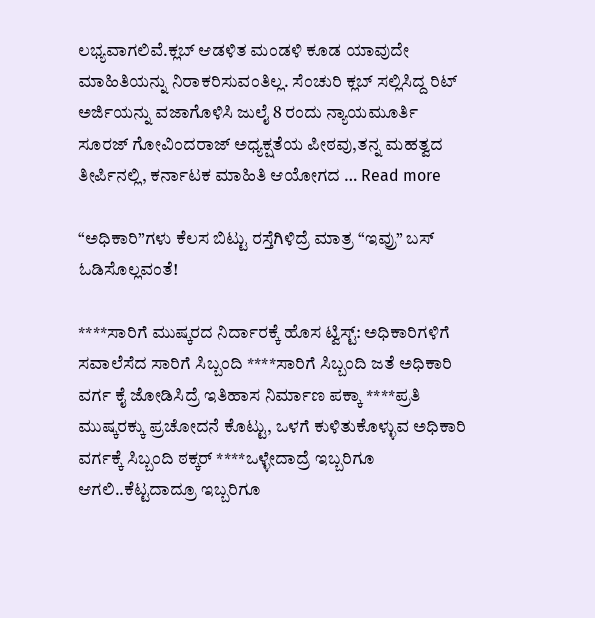ಲಭ್ಯವಾಗಲಿವೆ.ಕ್ಲಬ್ ಆಡಳಿತ ಮಂಡಳಿ ಕೂಡ ಯಾವುದೇ ಮಾಹಿತಿಯನ್ನು ನಿರಾಕರಿಸುವಂತಿಲ್ಲ. ಸೆಂಚುರಿ ಕ್ಲಬ್ ಸಲ್ಲಿಸಿದ್ದ ರಿಟ್ ಅರ್ಜಿಯನ್ನು ವಜಾಗೊಳಿಸಿ ಜುಲೈ 8 ರಂದು ನ್ಯಾಯಮೂರ್ತಿ ಸೂರಜ್ ಗೋವಿಂದರಾಜ್ ಅಧ್ಯಕ್ಷತೆಯ ಪೀಠವು,ತನ್ನ ಮಹತ್ವದ ತೀರ್ಪಿನಲ್ಲಿ, ಕರ್ನಾಟಕ ಮಾಹಿತಿ ಆಯೋಗದ … Read more

“ಅಧಿಕಾರಿ”ಗಳು ಕೆಲಸ ಬಿಟ್ಟು ರಸ್ತೆಗಿಳಿದ್ರೆ ಮಾತ್ರ “ಇವ್ರು” ಬಸ್ ಓಡಿಸೊಲ್ಲವಂತೆ!

****ಸಾರಿಗೆ ಮುಷ್ಕರದ ನಿರ್ದಾರಕ್ಕೆ ಹೊಸ ಟ್ವಿಸ್ಟ್: ಅಧಿಕಾರಿಗಳಿಗೆ ಸವಾಲೆಸೆದ ಸಾರಿಗೆ ಸಿಬ್ಬಂದಿ ****ಸಾರಿಗೆ ಸಿಬ್ಬಂದಿ ಜತೆ ಅಧಿಕಾರಿ ವರ್ಗ ಕೈ ಜೋಡಿಸಿದ್ರೆ ಇತಿಹಾಸ ನಿರ್ಮಾಣ ಪಕ್ಕಾ ****ಪ್ರತಿ ಮುಷ್ಕರಕ್ಕು ಪ್ರಚೋದನೆ ಕೊಟ್ಟು, ಒಳಗೆ ಕುಳಿತುಕೊಳ್ಳುವ ಅಧಿಕಾರಿ ವರ್ಗಕ್ಕೆ ಸಿಬ್ಬಂದಿ ಠಕ್ಕರ್ ****ಒಳ್ಳೇದಾದ್ರೆ ಇಬ್ಬರಿಗೂ ಆಗಲಿ..ಕೆಟ್ಟದಾದ್ರೂ ಇಬ್ಬರಿಗೂ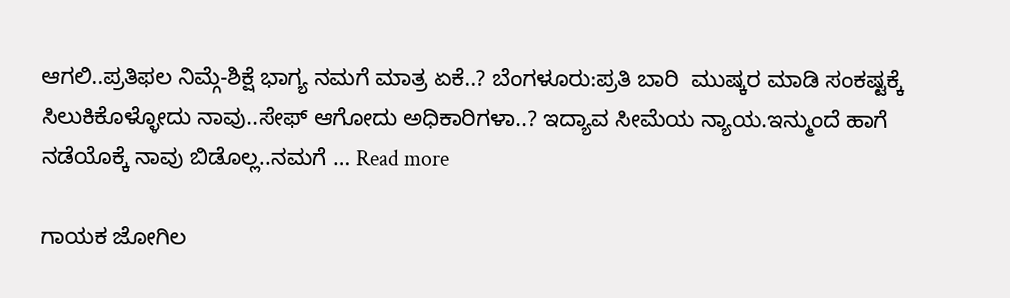ಆಗಲಿ..ಪ್ರತಿಫಲ ನಿಮ್ಗೆ-ಶಿಕ್ಷೆ ಭಾಗ್ಯ ನಮಗೆ ಮಾತ್ರ ಏಕೆ..? ಬೆಂಗಳೂರು:ಪ್ರತಿ ಬಾರಿ  ಮುಷ್ಕರ ಮಾಡಿ ಸಂಕಷ್ಟಕ್ಕೆ ಸಿಲುಕಿಕೊಳ್ಳೋದು ನಾವು..ಸೇಫ್ ಆಗೋದು ಅಧಿಕಾರಿಗಳಾ..? ಇದ್ಯಾವ ಸೀಮೆಯ ನ್ಯಾಯ.ಇನ್ಮುಂದೆ ಹಾಗೆ ನಡೆಯೊಕ್ಕೆ ನಾವು ಬಿಡೊಲ್ಲ..ನಮಗೆ … Read more

ಗಾಯಕ ಜೋಗಿಲ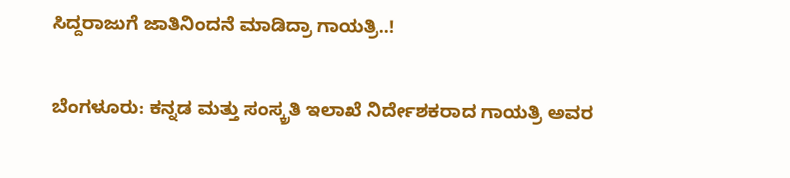ಸಿದ್ದರಾಜುಗೆ ಜಾತಿನಿಂದನೆ ಮಾಡಿದ್ರಾ ಗಾಯತ್ರಿ..!

ಬೆಂಗಳೂರು: ಕನ್ನಡ ಮತ್ತು ಸಂಸ್ಕ್ರತಿ ಇಲಾಖೆ ನಿರ್ದೇಶಕರಾದ ಗಾಯತ್ರಿ ಅವರ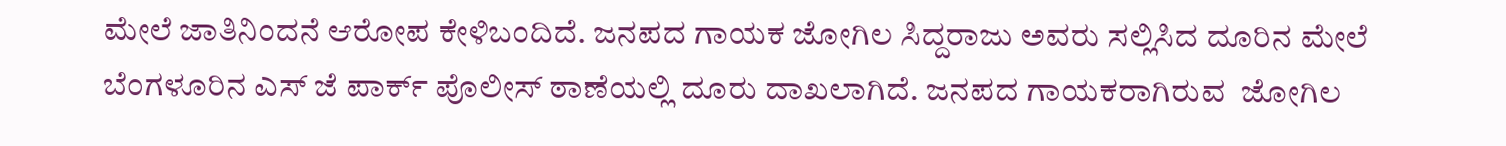ಮೇಲೆ ಜಾತಿನಿಂದನೆ ಆರೋಪ ಕೇಳಿಬಂದಿದೆ. ಜನಪದ ಗಾಯಕ ಜೋಗಿಲ ಸಿದ್ದರಾಜು ಅವರು ಸಲ್ಲಿಸಿದ ದೂರಿನ ಮೇಲೆ ಬೆಂಗಳೂರಿನ ಎಸ್ ಜೆ ಪಾರ್ಕ್ ಪೊಲೀಸ್ ಠಾಣೆಯಲ್ಲಿ ದೂರು ದಾಖಲಾಗಿದೆ. ಜನಪದ ಗಾಯಕರಾಗಿರುವ  ಜೋಗಿಲ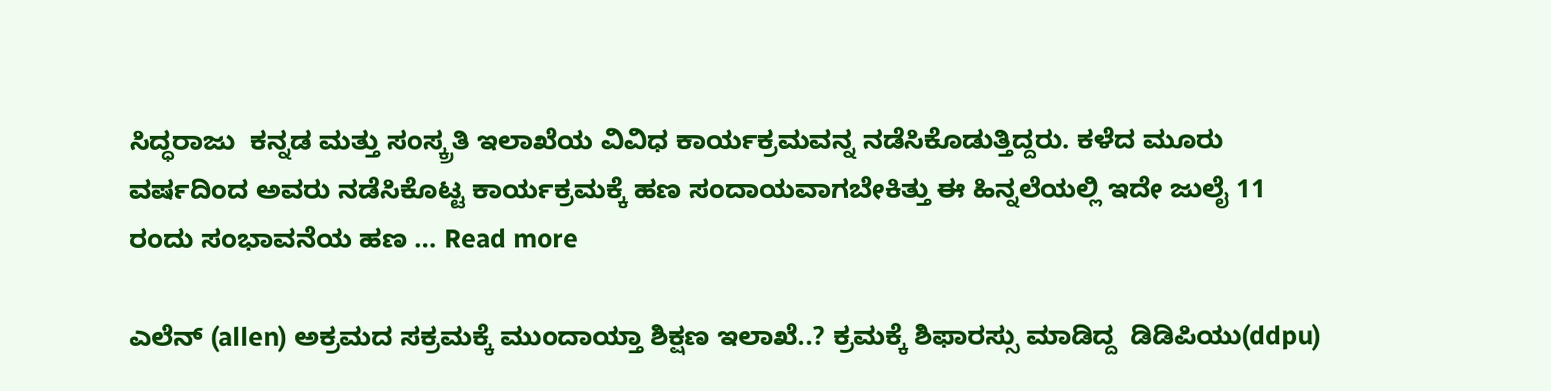ಸಿದ್ಧರಾಜು  ಕನ್ನಡ ಮತ್ತು ಸಂಸ್ಕ್ರತಿ ಇಲಾಖೆಯ ವಿವಿಧ ಕಾರ್ಯಕ್ರಮವನ್ನ ನಡೆಸಿಕೊಡುತ್ತಿದ್ದರು. ಕಳೆದ ಮೂರು ವರ್ಷದಿಂದ ಅವರು ನಡೆಸಿಕೊಟ್ಟ ಕಾರ್ಯಕ್ರಮಕ್ಕೆ ಹಣ ಸಂದಾಯವಾಗಬೇಕಿತ್ತು ಈ ಹಿನ್ನಲೆಯಲ್ಲಿ ಇದೇ ಜುಲೈ 11 ರಂದು ಸಂಭಾವನೆಯ ಹಣ … Read more

ಎಲೆನ್ (allen) ಅಕ್ರಮದ ಸಕ್ರಮಕ್ಕೆ ಮುಂದಾಯ್ತಾ ಶಿಕ್ಷಣ ಇಲಾಖೆ..? ಕ್ರಮಕ್ಕೆ ಶಿಫಾರಸ್ಸು ಮಾಡಿದ್ದ  ಡಿಡಿಪಿಯು(ddpu)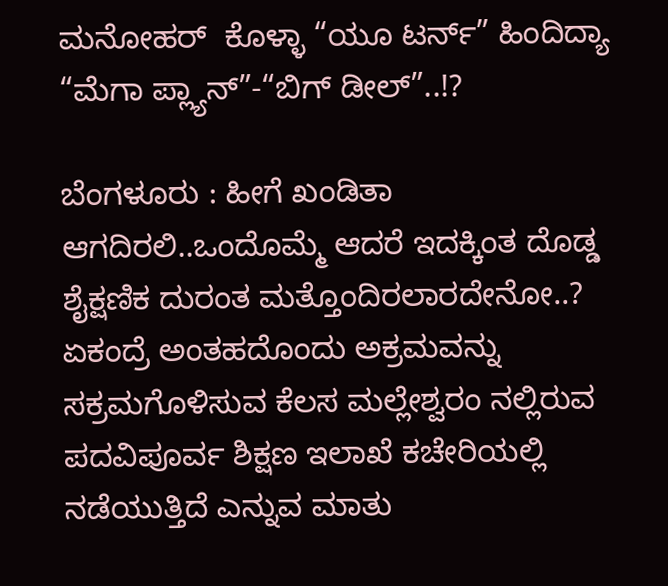ಮನೋಹರ್  ಕೊಳ್ಳಾ “ಯೂ ಟರ್ನ್” ಹಿಂದಿದ್ಯಾ “ಮೆಗಾ ಪ್ಲ್ಯಾನ್”-“ಬಿಗ್ ಡೀಲ್”..!?

ಬೆಂಗಳೂರು : ಹೀಗೆ ಖಂಡಿತಾ ಆಗದಿರಲಿ..ಒಂದೊಮ್ಮೆ ಆದರೆ ಇದಕ್ಕಿಂತ ದೊಡ್ಡ ಶೈಕ್ಷಣಿಕ ದುರಂತ ಮತ್ತೊಂದಿರಲಾರದೇನೋ..? ಏಕಂದ್ರೆ ಅಂತಹದೊಂದು ಅಕ್ರಮವನ್ನು ಸಕ್ರಮಗೊಳಿಸುವ ಕೆಲಸ ಮಲ್ಲೇಶ್ವರಂ ನಲ್ಲಿರುವ ಪದವಿಪೂರ್ವ ಶಿಕ್ಷಣ ಇಲಾಖೆ ಕಚೇರಿಯಲ್ಲಿ ನಡೆಯುತ್ತಿದೆ ಎನ್ನುವ ಮಾತು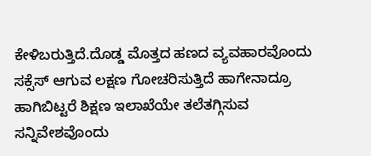ಕೇಳಿಬರುತ್ತಿದೆ.ದೊಡ್ಡ ಮೊತ್ತದ ಹಣದ ವ್ಯವಹಾರವೊಂದು ಸಕ್ಸೆಸ್ ಆಗುವ ಲಕ್ಷಣ ಗೋಚರಿಸುತ್ತಿದೆ ಹಾಗೇನಾದ್ರೂ ಹಾಗಿಬಿಟ್ಟರೆ ಶಿಕ್ಷಣ ಇಲಾಖೆಯೇ ತಲೆತಗ್ಗಿಸುವ ಸನ್ನಿವೇಶವೊಂದು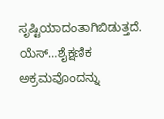ಸೃಷ್ಟಿಯಾದಂತಾಗಿಬಿಡುತ್ತದೆ. ಯೆಸ್…ಶೈಕ್ಷಣಿಕ ಅಕ್ರಮವೊಂದನ್ನು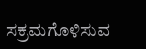ಸಕ್ರಮಗೊಳಿಸುವ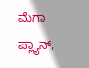ಮೆಗಾ ಪ್ಲ್ಯಾನ್,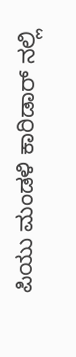ಪಿಯು ಮಂಡಳಿ ಕಾರಿಡಾರ್ ನಲ್ಲಿ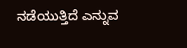ನಡೆಯುತ್ತಿದೆ ಎನ್ನುವ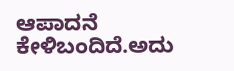ಆಪಾದನೆ ಕೇಳಿಬಂದಿದೆ.ಅದು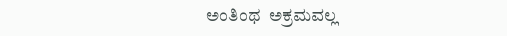ಅಂತಿಂಥ  ಅಕ್ರಮವಲ್ಲ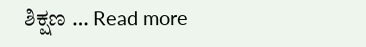ಶಿಕ್ಷಣ … Read more